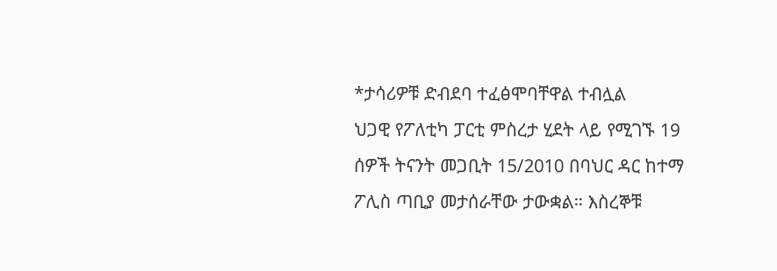*ታሳሪዎቹ ድብደባ ተፈፅሞባቸዋል ተብሏል
ህጋዊ የፖለቲካ ፓርቲ ምስረታ ሂደት ላይ የሚገኙ 19 ሰዎች ትናንት መጋቢት 15/2010 በባህር ዳር ከተማ ፖሊስ ጣቢያ መታሰራቸው ታውቋል። እስረኞቹ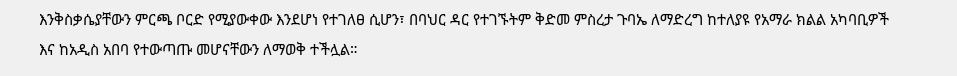እንቅስቃሴያቸውን ምርጫ ቦርድ የሚያውቀው እንደሆነ የተገለፀ ሲሆን፣ በባህር ዳር የተገኙትም ቅድመ ምስረታ ጉባኤ ለማድረግ ከተለያዩ የአማራ ክልል አካባቢዎች እና ከአዲስ አበባ የተውጣጡ መሆናቸውን ለማወቅ ተችሏል።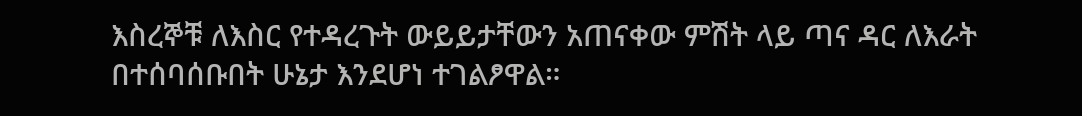እስረኞቹ ለእስር የተዳረጉት ውይይታቸውን አጠናቀው ምሽት ላይ ጣና ዳር ለእራት በተሰባሰቡበት ሁኔታ እንደሆነ ተገልፆዋል።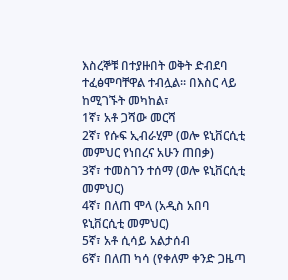እስረኞቹ በተያዙበት ወቅት ድብደባ ተፈፅሞባቸዋል ተብሏል። በእስር ላይ ከሚገኙት መካከል፣
1ኛ፣ አቶ ጋሻው መርሻ
2ኛ፣ የሱፍ ኢብራሂም (ወሎ ዩኒቨርሲቲ መምህር የነበረና አሁን ጠበቃ)
3ኛ፣ ተመስገን ተሰማ (ወሎ ዩኒቨርሲቲ መምህር)
4ኛ፣ በለጠ ሞላ (አዲስ አበባ ዩኒቨርሲቲ መምህር)
5ኛ፣ አቶ ሲሳይ አልታሰብ
6ኛ፣ በለጠ ካሳ (የቀለም ቀንድ ጋዜጣ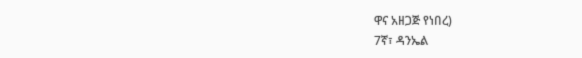ዋና አዘጋጅ የነበረ)
7ኛ፣ ዳንኤል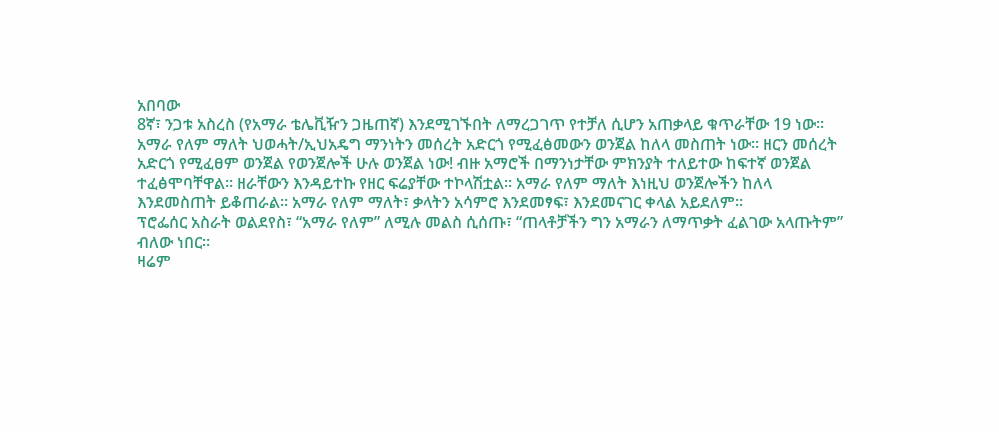አበባው
8ኛ፣ ንጋቱ አስረስ (የአማራ ቴሌቪዥን ጋዜጠኛ) እንደሚገኙበት ለማረጋገጥ የተቻለ ሲሆን አጠቃላይ ቁጥራቸው 19 ነው።
አማራ የለም ማለት ህወሓት/ኢህአዴግ ማንነትን መሰረት አድርጎ የሚፈፅመውን ወንጀል ከለላ መስጠት ነው። ዘርን መሰረት አድርጎ የሚፈፀም ወንጀል የወንጀሎች ሁሉ ወንጀል ነው! ብዙ አማሮች በማንነታቸው ምክንያት ተለይተው ከፍተኛ ወንጀል ተፈፅሞባቸዋል። ዘራቸውን እንዳይተኩ የዘር ፍሬያቸው ተኮላሽቷል። አማራ የለም ማለት እነዚህ ወንጀሎችን ከለላ እንደመስጠት ይቆጠራል። አማራ የለም ማለት፣ ቃላትን አሳምሮ እንደመፃፍ፣ እንደመናገር ቀላል አይደለም።
ፕሮፌሰር አስራት ወልደየስ፣ “አማራ የለም” ለሚሉ መልስ ሲሰጡ፣ “ጠላቶቻችን ግን አማራን ለማጥቃት ፈልገው አላጡትም” ብለው ነበር።
ዛሬም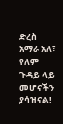ድረስ አማራ አለ፣ የለም ጉዳይ ላይ መሆናችን ያሳዝናል!